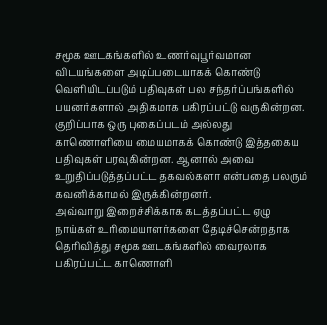சமூக ஊடகங்களில் உணர்வுபூர்வமான விடயங்களை அடிப்படையாகக் கொண்டு வெளியிடப்படும் பதிவுகள் பல சந்தர்ப்பங்களில் பயனர்களால் அதிகமாக பகிரப்பட்டு வருகின்றன. குறிப்பாக ஒரு புகைப்படம் அல்லது காணொளியை மையமாகக் கொண்டு இத்தகைய பதிவுகள் பரவுகின்றன. ஆனால் அவை உறுதிப்படுத்தப்பட்ட தகவல்களா என்பதை பலரும் கவனிக்காமல் இருக்கின்றனர்.
அவ்வாறு இறைச்சிக்காக கடத்தப்பட்ட ஏழு நாய்கள் உரிமையாளர்களை தேடிச்சென்றதாக தெரிவித்து சமூக ஊடகங்களில் வைரலாக பகிரப்பட்ட காணொளி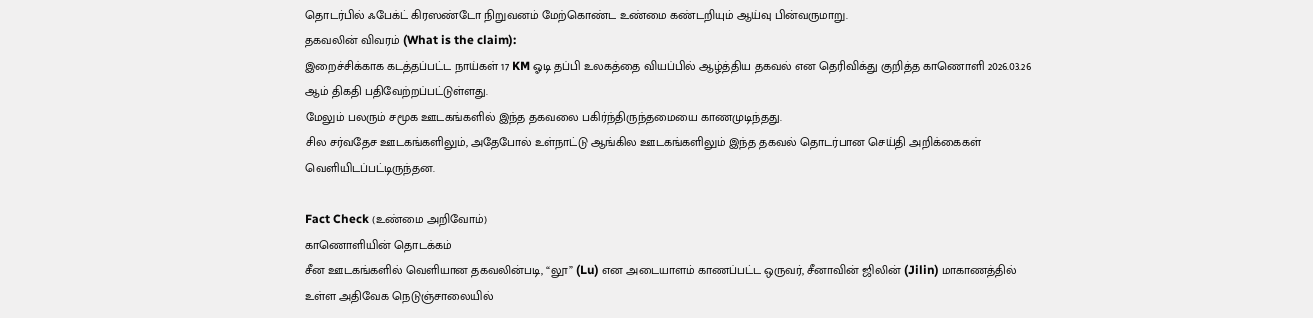தொடர்பில் ஃபேக்ட் கிரஸண்டோ நிறுவனம் மேற்கொண்ட உண்மை கண்டறியும் ஆய்வு பின்வருமாறு.
தகவலின் விவரம் (What is the claim):
இறைச்சிக்காக கடத்தப்பட்ட நாய்கள் 17 KM ஓடி தப்பி உலகத்தை வியப்பில் ஆழ்த்திய தகவல் என தெரிவிக்து குறித்த காணொளி 2026.03.26 ஆம் திகதி பதிவேற்றப்பட்டுள்ளது.
மேலும் பலரும் சமூக ஊடகங்களில் இந்த தகவலை பகிர்ந்திருந்தமையை காணமுடிந்தது.
சில சர்வதேச ஊடகங்களிலும், அதேபோல் உள்நாட்டு ஆங்கில ஊடகங்களிலும் இந்த தகவல் தொடர்பான செய்தி அறிக்கைகள் வெளியிடப்பட்டிருந்தன.

Fact Check (உண்மை அறிவோம்)
காணொளியின் தொடக்கம்
சீன ஊடகங்களில் வெளியான தகவலின்படி, “லூ” (Lu) என அடையாளம் காணப்பட்ட ஒருவர், சீனாவின் ஜிலின் (Jilin) மாகாணத்தில் உள்ள அதிவேக நெடுஞ்சாலையில்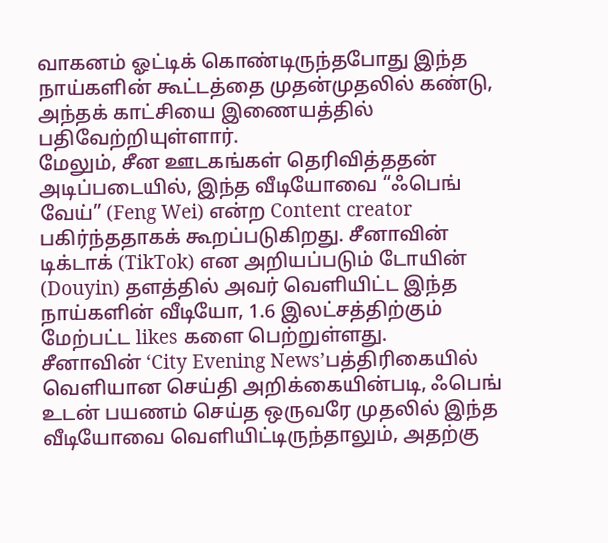வாகனம் ஓட்டிக் கொண்டிருந்தபோது இந்த நாய்களின் கூட்டத்தை முதன்முதலில் கண்டு, அந்தக் காட்சியை இணையத்தில் பதிவேற்றியுள்ளார்.
மேலும், சீன ஊடகங்கள் தெரிவித்ததன் அடிப்படையில், இந்த வீடியோவை “ஃபெங் வேய்” (Feng Wei) என்ற Content creator பகிர்ந்ததாகக் கூறப்படுகிறது. சீனாவின் டிக்டாக் (TikTok) என அறியப்படும் டோயின் (Douyin) தளத்தில் அவர் வெளியிட்ட இந்த நாய்களின் வீடியோ, 1.6 இலட்சத்திற்கும் மேற்பட்ட likes களை பெற்றுள்ளது.
சீனாவின் ‘City Evening News’பத்திரிகையில் வெளியான செய்தி அறிக்கையின்படி, ஃபெங் உடன் பயணம் செய்த ஒருவரே முதலில் இந்த வீடியோவை வெளியிட்டிருந்தாலும், அதற்கு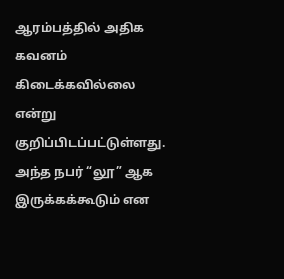ஆரம்பத்தில் அதிக கவனம் கிடைக்கவில்லை என்று குறிப்பிடப்பட்டுள்ளது. அந்த நபர் “லூ” ஆக இருக்கக்கூடும் என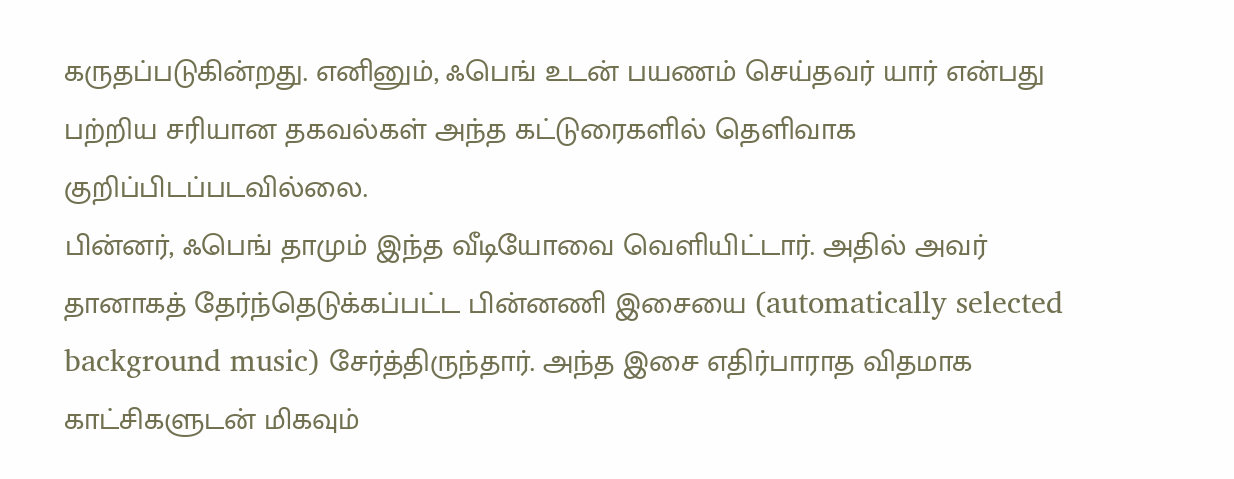கருதப்படுகின்றது. எனினும், ஃபெங் உடன் பயணம் செய்தவர் யார் என்பது பற்றிய சரியான தகவல்கள் அந்த கட்டுரைகளில் தெளிவாக குறிப்பிடப்படவில்லை.
பின்னர், ஃபெங் தாமும் இந்த வீடியோவை வெளியிட்டார். அதில் அவர் தானாகத் தேர்ந்தெடுக்கப்பட்ட பின்னணி இசையை (automatically selected background music) சேர்த்திருந்தார். அந்த இசை எதிர்பாராத விதமாக காட்சிகளுடன் மிகவும்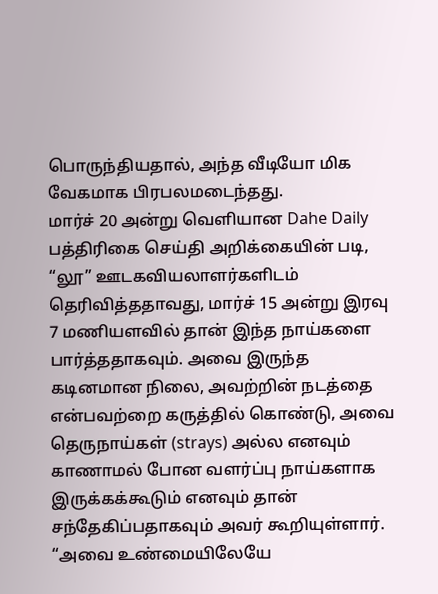பொருந்தியதால், அந்த வீடியோ மிக வேகமாக பிரபலமடைந்தது.
மார்ச் 20 அன்று வெளியான Dahe Daily பத்திரிகை செய்தி அறிக்கையின் படி, “லூ” ஊடகவியலாளர்களிடம் தெரிவித்ததாவது, மார்ச் 15 அன்று இரவு 7 மணியளவில் தான் இந்த நாய்களை பார்த்ததாகவும். அவை இருந்த கடினமான நிலை, அவற்றின் நடத்தை என்பவற்றை கருத்தில் கொண்டு, அவை தெருநாய்கள் (strays) அல்ல எனவும் காணாமல் போன வளர்ப்பு நாய்களாக இருக்கக்கூடும் எனவும் தான் சந்தேகிப்பதாகவும் அவர் கூறியுள்ளார்.
“அவை உண்மையிலேயே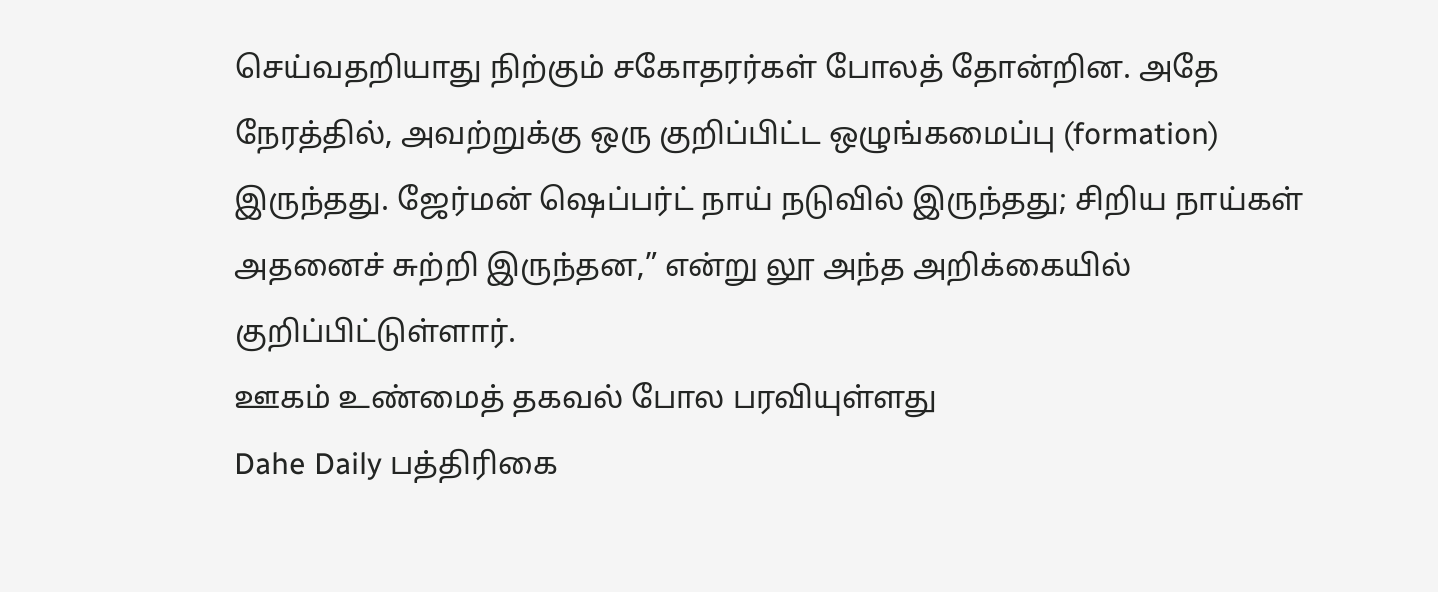செய்வதறியாது நிற்கும் சகோதரர்கள் போலத் தோன்றின. அதே நேரத்தில், அவற்றுக்கு ஒரு குறிப்பிட்ட ஒழுங்கமைப்பு (formation) இருந்தது. ஜேர்மன் ஷெப்பர்ட் நாய் நடுவில் இருந்தது; சிறிய நாய்கள் அதனைச் சுற்றி இருந்தன,” என்று லூ அந்த அறிக்கையில் குறிப்பிட்டுள்ளார்.
ஊகம் உண்மைத் தகவல் போல பரவியுள்ளது
Dahe Daily பத்திரிகை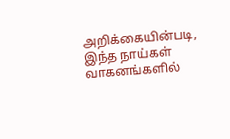அறிக்கையின்படி, இந்த நாய்கள் வாகனங்களில்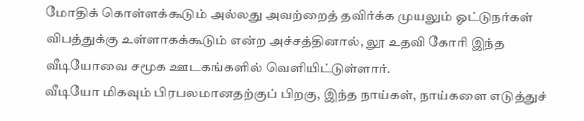மோதிக் கொள்ளக்கூடும் அல்லது அவற்றைத் தவிர்க்க முயலும் ஓட்டுநர்கள் விபத்துக்கு உள்ளாகக்கூடும் என்ற அச்சத்தினால், லூ உதவி கோரி இந்த வீடியோவை சமூக ஊடகங்களில் வெளியிட்டுள்ளார்.
வீடியோ மிகவும் பிரபலமானதற்குப் பிறகு, இந்த நாய்கள், நாய்களை எடுத்துச்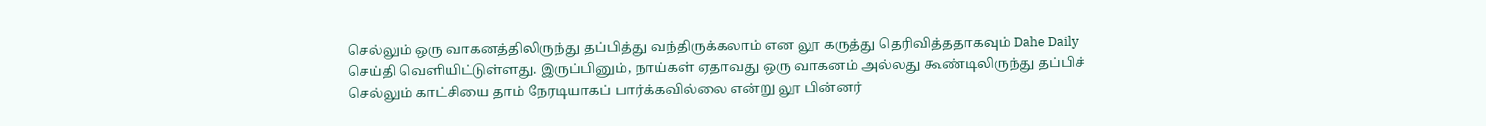செல்லும் ஒரு வாகனத்திலிருந்து தப்பித்து வந்திருக்கலாம் என லூ கருத்து தெரிவித்ததாகவும் Dahe Daily செய்தி வெளியிட்டுள்ளது. இருப்பினும், நாய்கள் ஏதாவது ஒரு வாகனம் அல்லது கூண்டிலிருந்து தப்பிச் செல்லும் காட்சியை தாம் நேரடியாகப் பார்க்கவில்லை என்று லூ பின்னர்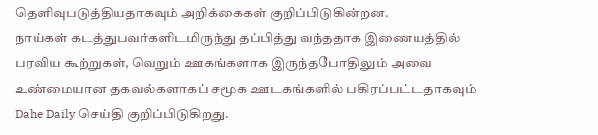தெளிவுபடுத்தியதாகவும் அறிக்கைகள் குறிப்பிடுகின்றன.
நாய்கள் கடத்துபவர்களிடமிருந்து தப்பித்து வந்ததாக இணையத்தில் பரவிய கூற்றுகள், வெறும் ஊகங்களாக இருந்தபோதிலும் அவை உண்மையான தகவல்களாகப் சமூக ஊடகங்களில் பகிரப்பட்டதாகவும் Dahe Daily செய்தி குறிப்பிடுகிறது.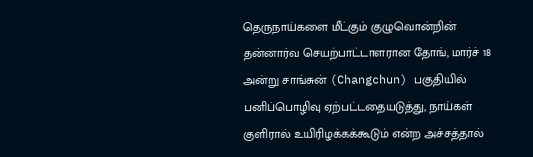தெருநாய்களை மீட்கும் குழுவொன்றின் தன்னார்வ செயற்பாட்டாளரான தோங், மார்ச் 18 அன்று சாங்சுன் (Changchun) பகுதியில் பனிப்பொழிவு ஏற்பட்டதையடுத்து, நாய்கள் குளிரால் உயிரிழக்கக்கூடும் என்ற அச்சத்தால்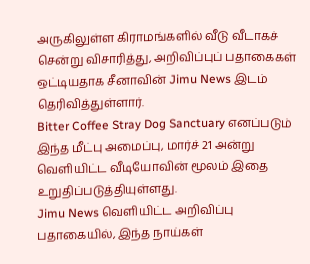அருகிலுள்ள கிராமங்களில் வீடு வீடாகச் சென்று விசாரித்து, அறிவிப்புப் பதாகைகள் ஒட்டியதாக சீனாவின் Jimu News இடம் தெரிவித்துள்ளார்.
Bitter Coffee Stray Dog Sanctuary எனப்படும் இந்த மீட்பு அமைப்பு, மார்ச் 21 அன்று வெளியிட்ட வீடியோவின் மூலம் இதை உறுதிப்படுத்தியுள்ளது.
Jimu News வெளியிட்ட அறிவிப்பு பதாகையில், இந்த நாய்கள்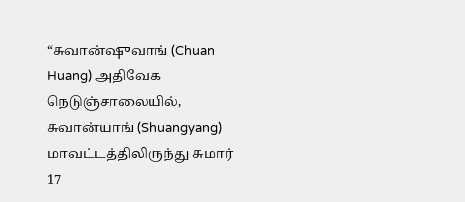“சுவான்ஷுவாங் (Chuan Huang) அதிவேக நெடுஞ்சாலையில், சுவான்யாங் (Shuangyang) மாவட்டத்திலிருந்து சுமார் 17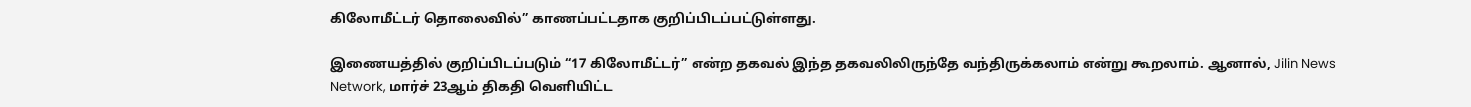கிலோமீட்டர் தொலைவில்” காணப்பட்டதாக குறிப்பிடப்பட்டுள்ளது.

இணையத்தில் குறிப்பிடப்படும் “17 கிலோமீட்டர்” என்ற தகவல் இந்த தகவலிலிருந்தே வந்திருக்கலாம் என்று கூறலாம். ஆனால், Jilin News Network, மார்ச் 23ஆம் திகதி வெளியிட்ட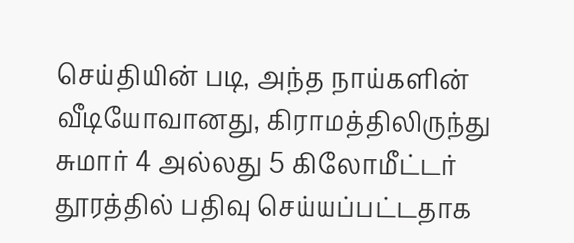செய்தியின் படி, அந்த நாய்களின் வீடியோவானது, கிராமத்திலிருந்து சுமார் 4 அல்லது 5 கிலோமீட்டர் தூரத்தில் பதிவு செய்யப்பட்டதாக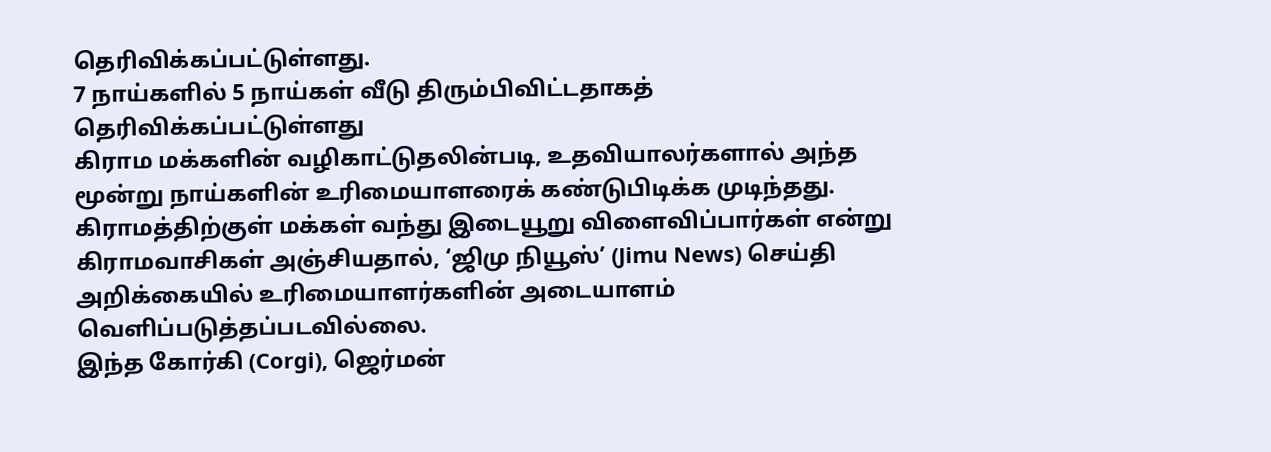தெரிவிக்கப்பட்டுள்ளது.
7 நாய்களில் 5 நாய்கள் வீடு திரும்பிவிட்டதாகத் தெரிவிக்கப்பட்டுள்ளது
கிராம மக்களின் வழிகாட்டுதலின்படி, உதவியாலர்களால் அந்த மூன்று நாய்களின் உரிமையாளரைக் கண்டுபிடிக்க முடிந்தது. கிராமத்திற்குள் மக்கள் வந்து இடையூறு விளைவிப்பார்கள் என்று கிராமவாசிகள் அஞ்சியதால், ‘ஜிமு நியூஸ்’ (Jimu News) செய்தி அறிக்கையில் உரிமையாளர்களின் அடையாளம் வெளிப்படுத்தப்படவில்லை.
இந்த கோர்கி (Corgi), ஜெர்மன்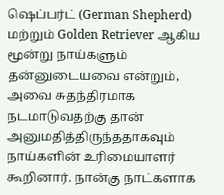ஷெப்பர்ட் (German Shepherd) மற்றும் Golden Retriever ஆகிய மூன்று நாய்களும் தன்னுடையவை என்றும், அவை சுதந்திரமாக நடமாடுவதற்கு தான் அனுமதித்திருந்ததாகவும் நாய்களின் உரிமையாளர் கூறினார். நான்கு நாட்களாக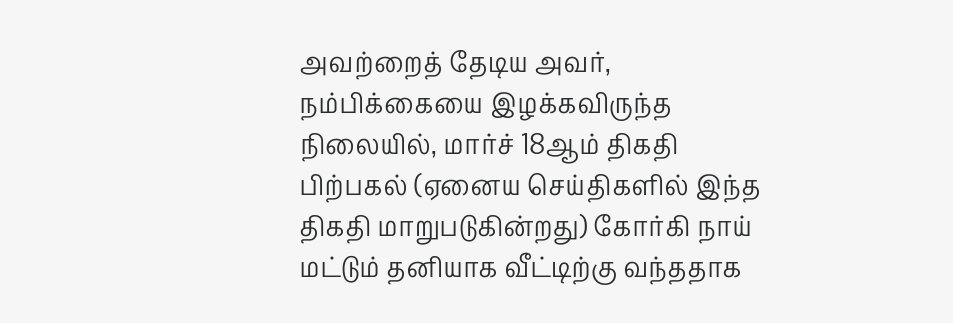அவற்றைத் தேடிய அவர், நம்பிக்கையை இழக்கவிருந்த நிலையில், மார்ச் 18ஆம் திகதி பிற்பகல் (ஏனைய செய்திகளில் இந்த திகதி மாறுபடுகின்றது) கோர்கி நாய் மட்டும் தனியாக வீட்டிற்கு வந்ததாக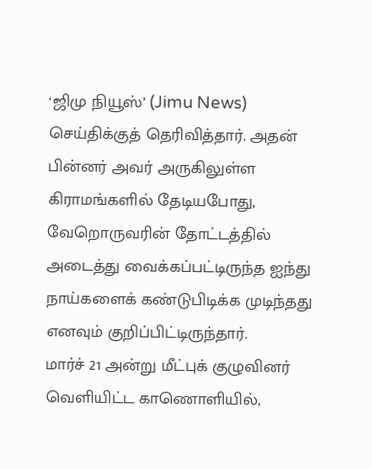‘ஜிமு நியூஸ்’ (Jimu News) செய்திக்குத் தெரிவித்தார். அதன் பின்னர் அவர் அருகிலுள்ள கிராமங்களில் தேடியபோது, வேறொருவரின் தோட்டத்தில் அடைத்து வைக்கப்பட்டிருந்த ஐந்து நாய்களைக் கண்டுபிடிக்க முடிந்தது எனவும் குறிப்பிட்டிருந்தார்.
மார்ச் 21 அன்று மீட்புக் குழுவினர் வெளியிட்ட காணொளியில்,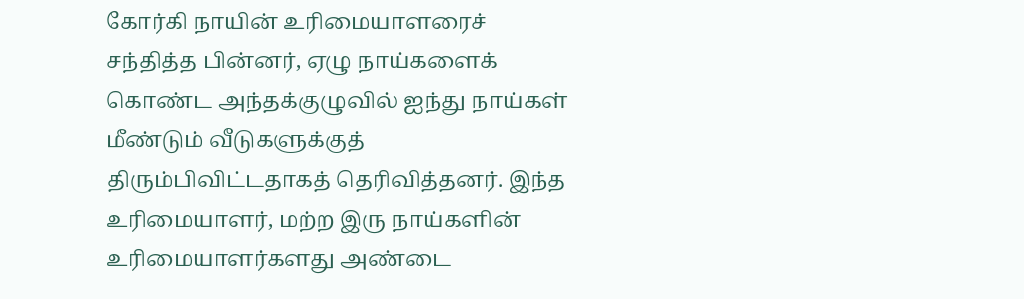கோர்கி நாயின் உரிமையாளரைச் சந்தித்த பின்னர், ஏழு நாய்களைக் கொண்ட அந்தக்குழுவில் ஐந்து நாய்கள் மீண்டும் வீடுகளுக்குத் திரும்பிவிட்டதாகத் தெரிவித்தனர். இந்த உரிமையாளர், மற்ற இரு நாய்களின் உரிமையாளர்களது அண்டை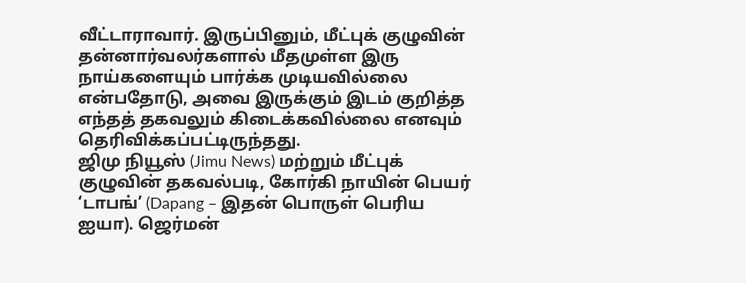வீட்டாராவார். இருப்பினும், மீட்புக் குழுவின் தன்னார்வலர்களால் மீதமுள்ள இரு நாய்களையும் பார்க்க முடியவில்லை என்பதோடு, அவை இருக்கும் இடம் குறித்த எந்தத் தகவலும் கிடைக்கவில்லை எனவும் தெரிவிக்கப்பட்டிருந்தது.
ஜிமு நியூஸ் (Jimu News) மற்றும் மீட்புக் குழுவின் தகவல்படி, கோர்கி நாயின் பெயர் ‘டாபங்’ (Dapang – இதன் பொருள் பெரிய ஐயா). ஜெர்மன்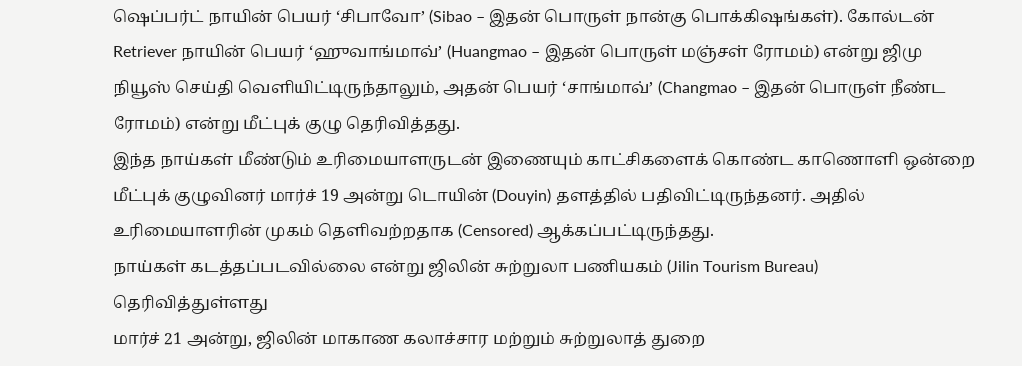ஷெப்பர்ட் நாயின் பெயர் ‘சிபாவோ’ (Sibao – இதன் பொருள் நான்கு பொக்கிஷங்கள்). கோல்டன் Retriever நாயின் பெயர் ‘ஹுவாங்மாவ்’ (Huangmao – இதன் பொருள் மஞ்சள் ரோமம்) என்று ஜிமு நியூஸ் செய்தி வெளியிட்டிருந்தாலும், அதன் பெயர் ‘சாங்மாவ்’ (Changmao – இதன் பொருள் நீண்ட ரோமம்) என்று மீட்புக் குழு தெரிவித்தது.
இந்த நாய்கள் மீண்டும் உரிமையாளருடன் இணையும் காட்சிகளைக் கொண்ட காணொளி ஒன்றை மீட்புக் குழுவினர் மார்ச் 19 அன்று டொயின் (Douyin) தளத்தில் பதிவிட்டிருந்தனர். அதில் உரிமையாளரின் முகம் தெளிவற்றதாக (Censored) ஆக்கப்பட்டிருந்தது.
நாய்கள் கடத்தப்படவில்லை என்று ஜிலின் சுற்றுலா பணியகம் (Jilin Tourism Bureau) தெரிவித்துள்ளது
மார்ச் 21 அன்று, ஜிலின் மாகாண கலாச்சார மற்றும் சுற்றுலாத் துறை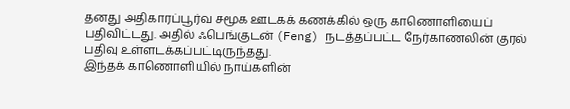தனது அதிகாரப்பூர்வ சமூக ஊடகக் கணக்கில் ஒரு காணொளியைப் பதிவிட்டது. அதில் ஃபெங்குடன் (Feng) நடத்தப்பட்ட நேர்காணலின் குரல் பதிவு உள்ளடக்கப்பட்டிருந்தது.
இந்தக் காணொளியில் நாய்களின்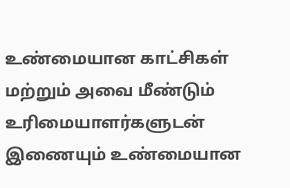உண்மையான காட்சிகள் மற்றும் அவை மீண்டும் உரிமையாளர்களுடன் இணையும் உண்மையான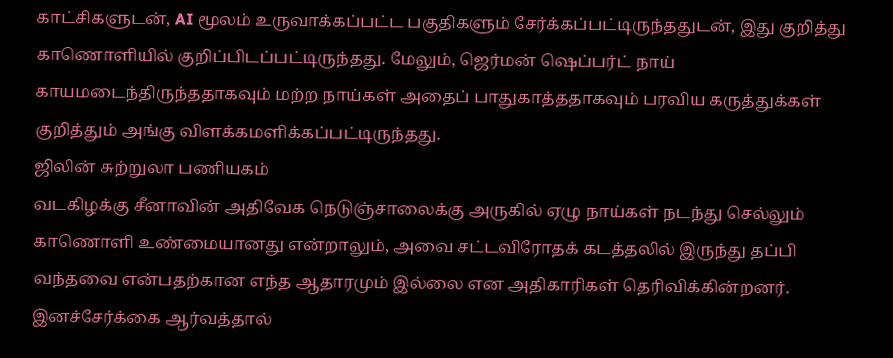காட்சிகளுடன், AI மூலம் உருவாக்கப்பட்ட பகுதிகளும் சேர்க்கப்பட்டிருந்ததுடன், இது குறித்து காணொளியில் குறிப்பிடப்பட்டிருந்தது. மேலும், ஜெர்மன் ஷெப்பர்ட் நாய் காயமடைந்திருந்ததாகவும் மற்ற நாய்கள் அதைப் பாதுகாத்ததாகவும் பரவிய கருத்துக்கள் குறித்தும் அங்கு விளக்கமளிக்கப்பட்டிருந்தது.
ஜிலின் சுற்றுலா பணியகம்
வடகிழக்கு சீனாவின் அதிவேக நெடுஞ்சாலைக்கு அருகில் ஏழு நாய்கள் நடந்து செல்லும் காணொளி உண்மையானது என்றாலும், அவை சட்டவிரோதக் கடத்தலில் இருந்து தப்பி வந்தவை என்பதற்கான எந்த ஆதாரமும் இல்லை என அதிகாரிகள் தெரிவிக்கின்றனர். இனச்சேர்க்கை ஆர்வத்தால்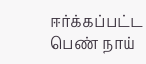ஈர்க்கப்பட்ட பெண் நாய்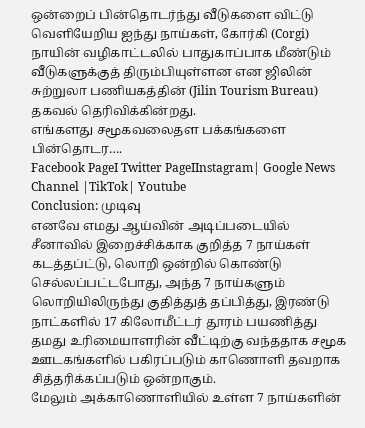ஒன்றைப் பின்தொடர்ந்து வீடுகளை விட்டு வெளியேறிய ஐந்து நாய்கள், கோர்கி (Corgi) நாயின் வழிகாட்டலில் பாதுகாப்பாக மீண்டும் வீடுகளுக்குத் திரும்பியுள்ளன என ஜிலின் சுற்றுலா பணியகத்தின் (Jilin Tourism Bureau) தகவல் தெரிவிக்கின்றது.
எங்களது சமூகவலைதள பக்கங்களை பின்தொடர….
Facebook PageI Twitter PageIInstagram| Google News Channel |TikTok| Youtube
Conclusion: முடிவு
எனவே எமது ஆய்வின் அடிப்படையில் சீனாவில் இறைச்சிக்காக குறித்த 7 நாய்கள் கடத்தப்ட்டு, லொறி ஒன்றில் கொண்டு செல்லப்பட்டபோது, அந்த 7 நாய்களும் லொறியிலிருந்து குதித்துத் தப்பித்து, இரண்டு நாட்களில் 17 கிலோமீட்டர் தூரம் பயணித்து தமது உரிமையாளரின் வீட்டிற்கு வந்ததாக சமூக ஊடகங்களில் பகிரப்படும் காணொளி தவறாக சித்தரிக்கப்படும் ஒன்றாகும்.
மேலும் அக்காணொளியில் உள்ள 7 நாய்களின்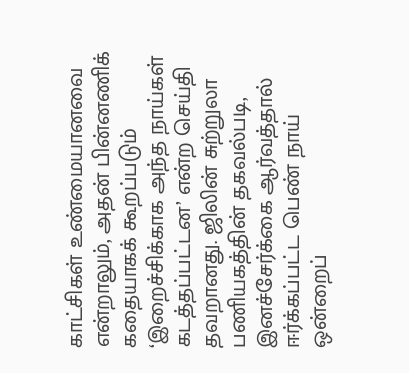காட்சிகள் உண்மையானவை என்றாலும், அதன் பின்னணிக் கதையாகக் கூறப்படும் ‘இறைச்சிக்காக அந்த நாய்கள் கடத்தப்பட்டன’ என்ற செய்தி தவறானது. ஜிலின் சுற்றுலா பணியகத்தின் தகவல்படி, இனச்சேர்க்கை ஆர்வத்தால் ஈர்க்கப்பட்ட பெண் நாய் ஒன்றைப்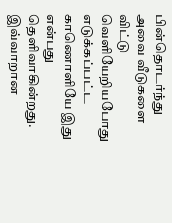பின்தொடர்ந்து அவை வீடுகளை விட்டு வெளியேறியபோது எடுக்கப்பட்ட காணொளியே இது என்பது தெளிவாகின்றது.
இவ்வாறான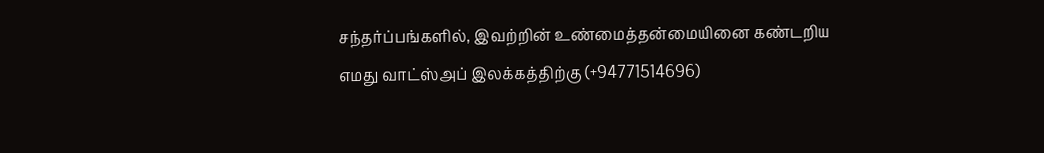சந்தர்ப்பங்களில், இவற்றின் உண்மைத்தன்மையினை கண்டறிய எமது வாட்ஸ்அப் இலக்கத்திற்கு (+94771514696)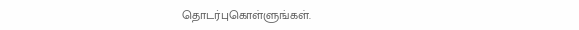தொடர்புகொள்ளுங்கள்.